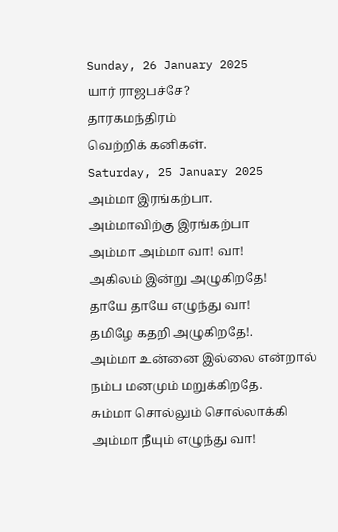Sunday, 26 January 2025
யார் ராஜபச்சே?
தாரகமந்திரம்
வெற்றிக் கனிகள்.
Saturday, 25 January 2025
அம்மா இரங்கற்பா.
அம்மாவிற்கு இரங்கற்பா
அம்மா அம்மா வா! வா!
அகிலம் இன்று அழுகிறதே!
தாயே தாயே எழுந்து வா!
தமிழே கதறி அழுகிறதே!.
அம்மா உன்னை இல்லை என்றால்
நம்ப மனமும் மறுக்கிறதே.
சும்மா சொல்லும் சொல்லாக்கி
அம்மா நீயும் எழுந்து வா!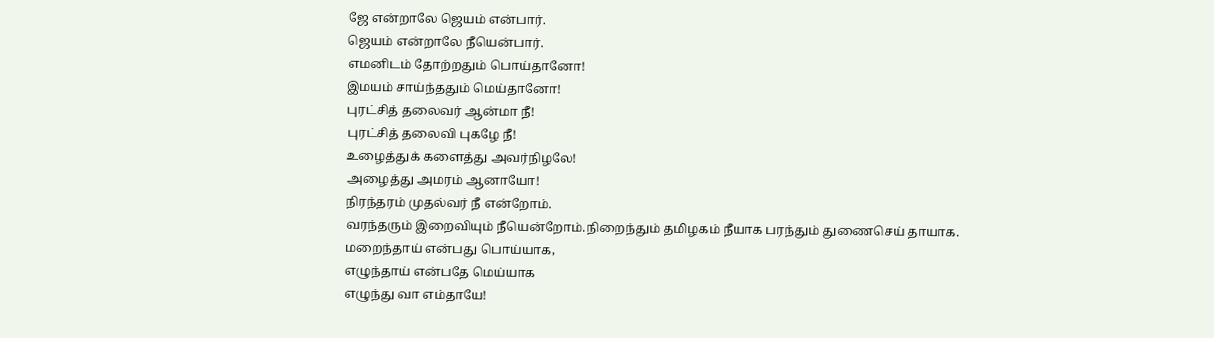ஜே என்றாலே ஜெயம் என்பார்.
ஜெயம் என்றாலே நீயென்பார்.
எமனிடம் தோற்றதும் பொய்தானோ!
இமயம் சாய்ந்ததும் மெய்தானோ!
புரட்சித் தலைவர் ஆன்மா நீ!
புரட்சித் தலைவி புகழே நீ!
உழைத்துக் களைத்து அவர்நிழலே!
அழைத்து அமரம் ஆனாயோ!
நிரந்தரம் முதல்வர் நீ என்றோம்.
வரந்தரும் இறைவியும் நீயென்றோம்.நிறைந்தும் தமிழகம் நீயாக பரந்தும் துணைசெய் தாயாக.
மறைந்தாய் என்பது பொய்யாக,
எழுந்தாய் என்பதே மெய்யாக
எழுந்து வா எம்தாயே!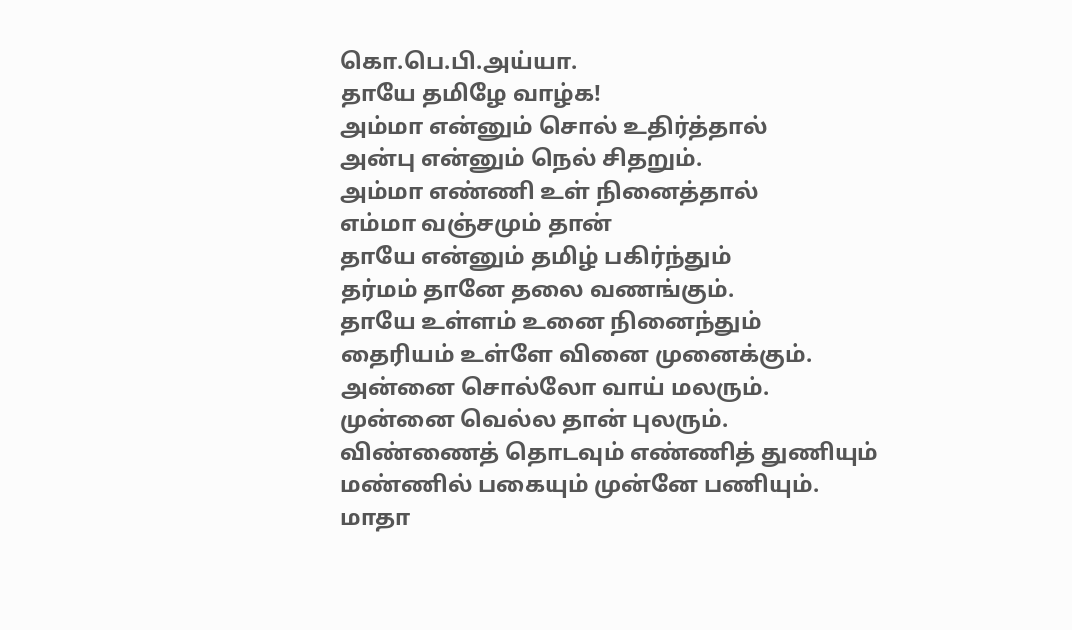கொ.பெ.பி.அய்யா.
தாயே தமிழே வாழ்க!
அம்மா என்னும் சொல் உதிர்த்தால்
அன்பு என்னும் நெல் சிதறும்.
அம்மா எண்ணி உள் நினைத்தால்
எம்மா வஞ்சமும் தான்
தாயே என்னும் தமிழ் பகிர்ந்தும்
தர்மம் தானே தலை வணங்கும்.
தாயே உள்ளம் உனை நினைந்தும்
தைரியம் உள்ளே வினை முனைக்கும்.
அன்னை சொல்லோ வாய் மலரும்.
முன்னை வெல்ல தான் புலரும்.
விண்ணைத் தொடவும் எண்ணித் துணியும்
மண்ணில் பகையும் முன்னே பணியும்.
மாதா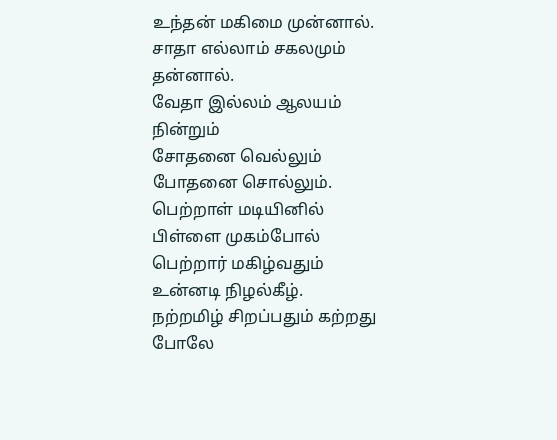உந்தன் மகிமை முன்னால்.
சாதா எல்லாம் சகலமும் தன்னால்.
வேதா இல்லம் ஆலயம் நின்றும்
சோதனை வெல்லும் போதனை சொல்லும்.
பெற்றாள் மடியினில் பிள்ளை முகம்போல்
பெற்றார் மகிழ்வதும் உன்னடி நிழல்கீழ்.
நற்றமிழ் சிறப்பதும் கற்றது போலே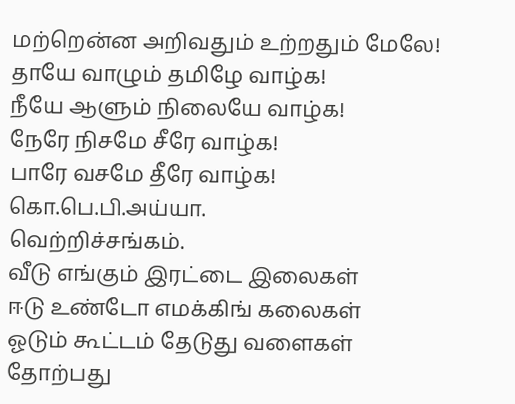மற்றென்ன அறிவதும் உற்றதும் மேலே!
தாயே வாழும் தமிழே வாழ்க!
நீயே ஆளும் நிலையே வாழ்க!
நேரே நிசமே சீரே வாழ்க!
பாரே வசமே தீரே வாழ்க!
கொ.பெ.பி.அய்யா.
வெற்றிச்சங்கம்.
வீடு எங்கும் இரட்டை இலைகள்
ஈடு உண்டோ எமக்கிங் கலைகள்
ஓடும் கூட்டம் தேடுது வளைகள்
தோற்பது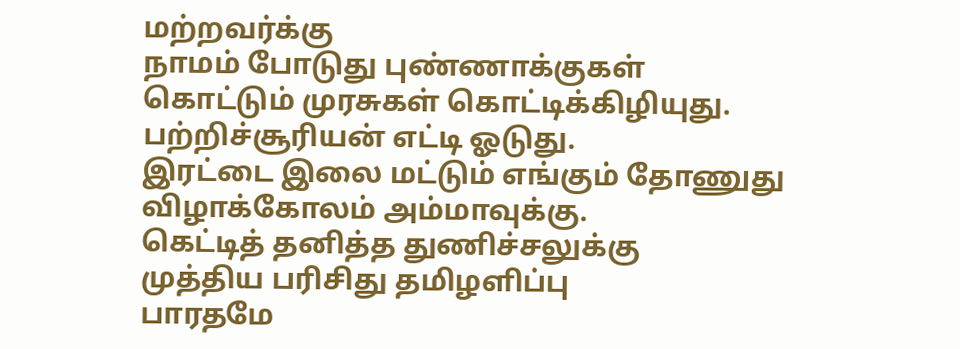மற்றவர்க்கு
நாமம் போடுது புண்ணாக்குகள்
கொட்டும் முரசுகள் கொட்டிக்கிழியுது.
பற்றிச்சூரியன் எட்டி ஓடுது.
இரட்டை இலை மட்டும் எங்கும் தோணுது
விழாக்கோலம் அம்மாவுக்கு.
கெட்டித் தனித்த துணிச்சலுக்கு
முத்திய பரிசிது தமிழளிப்பு
பாரதமே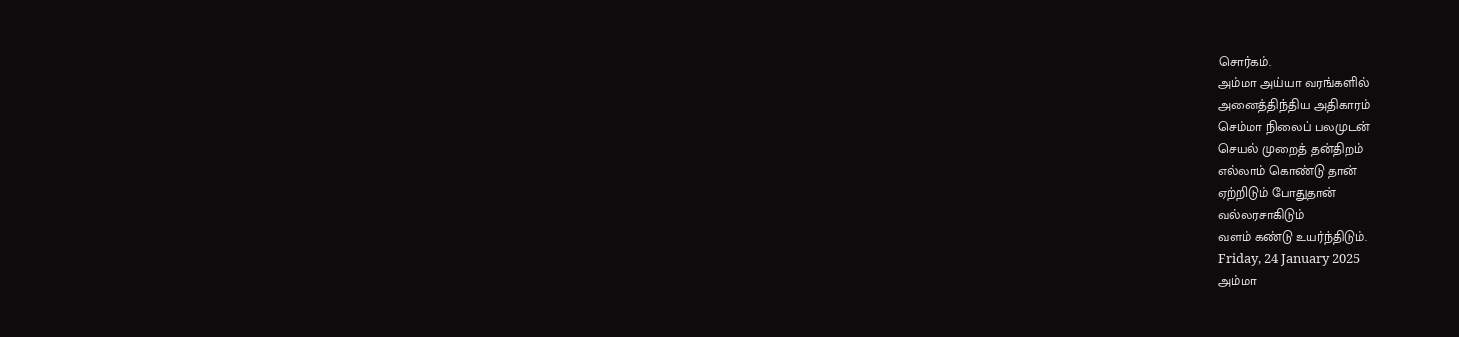சொர்கம்.
அம்மா அய்யா வரங்களில்
அனைத்திந்திய அதிகாரம்
செம்மா நிலைப் பலமுடன்
செயல் முறைத் தன்திறம்
எல்லாம் கொண்டு தான்
ஏற்றிடும் போதுதான்
வல்லரசாகிடும்
வளம் கண்டு உயர்ந்திடும்.
Friday, 24 January 2025
அம்மா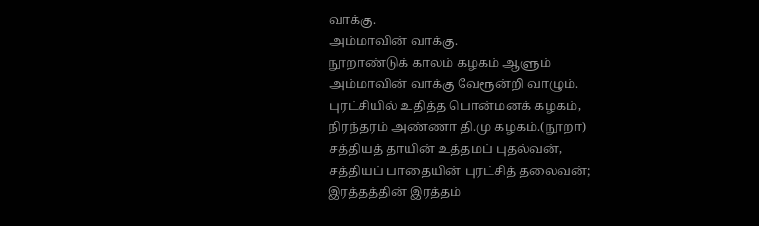வாக்கு.
அம்மாவின் வாக்கு.
நூறாண்டுக் காலம் கழகம் ஆளும்
அம்மாவின் வாக்கு வேரூன்றி வாழும்.
புரட்சியில் உதித்த பொன்மனக் கழகம்,
நிரந்தரம் அண்ணா தி.மு கழகம்.(நூறா)
சத்தியத் தாயின் உத்தமப் புதல்வன்,
சத்தியப் பாதையின் புரட்சித் தலைவன்;
இரத்தத்தின் இரத்தம்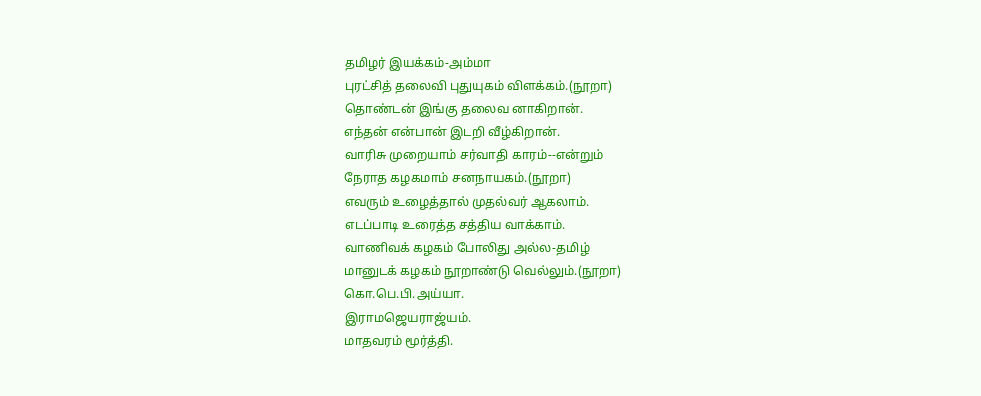தமிழர் இயக்கம்-அம்மா
புரட்சித் தலைவி புதுயுகம் விளக்கம்.(நூறா)
தொண்டன் இங்கு தலைவ னாகிறான்.
எந்தன் என்பான் இடறி வீழ்கிறான்.
வாரிசு முறையாம் சர்வாதி காரம்--என்றும்
நேராத கழகமாம் சனநாயகம்.(நூறா)
எவரும் உழைத்தால் முதல்வர் ஆகலாம்.
எடப்பாடி உரைத்த சத்திய வாக்காம்.
வாணிவக் கழகம் போலிது அல்ல-தமிழ்
மானுடக் கழகம் நூறாண்டு வெல்லும்.(நூறா)
கொ.பெ.பி.அய்யா.
இராமஜெயராஜ்யம்.
மாதவரம் மூர்த்தி.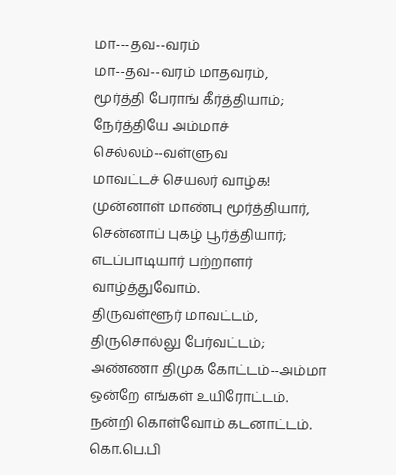மா---தவ--வரம்
மா--தவ--வரம் மாதவரம்,
மூர்த்தி பேராங் கீர்த்தியாம்;
நேர்த்தியே அம்மாச் செல்லம்--வள்ளுவ
மாவட்டச் செயலர் வாழ்க!
முன்னாள் மாண்பு மூர்த்தியார்,
சென்னாப் புகழ் பூர்த்தியார்;
எடப்பாடியார் பற்றாளர்
வாழ்த்துவோம்.
திருவள்ளூர் மாவட்டம்,
திருசொல்லு பேர்வட்டம்;
அண்ணா திமுக கோட்டம்--அம்மா ஒன்றே எங்கள் உயிரோட்டம்.
நன்றி கொள்வோம் கடனாட்டம்.
கொ.பெ.பி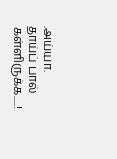.அய்யா.
தாய்ப் பால் கள்ளிருக்க.....!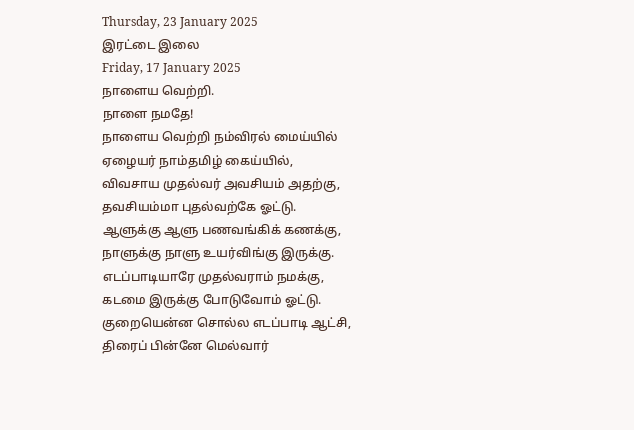Thursday, 23 January 2025
இரட்டை இலை
Friday, 17 January 2025
நாளைய வெற்றி.
நாளை நமதே!
நாளைய வெற்றி நம்விரல் மைய்யில்
ஏழையர் நாம்தமிழ் கைய்யில்,
விவசாய முதல்வர் அவசியம் அதற்கு,
தவசியம்மா புதல்வற்கே ஓட்டு.
ஆளுக்கு ஆளு பணவங்கிக் கணக்கு,
நாளுக்கு நாளு உயர்விங்கு இருக்கு.
எடப்பாடியாரே முதல்வராம் நமக்கு,
கடமை இருக்கு போடுவோம் ஓட்டு.
குறையென்ன சொல்ல எடப்பாடி ஆட்சி,
திரைப் பின்னே மெல்வார்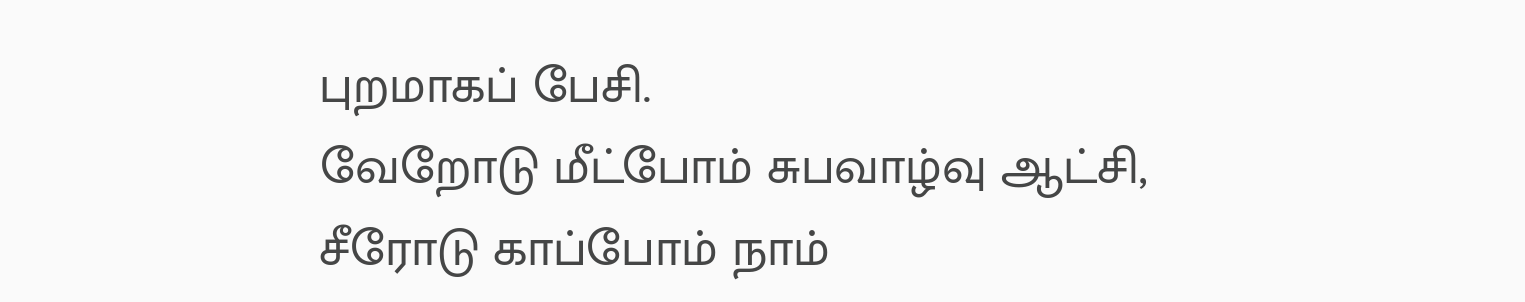புறமாகப் பேசி.
வேறோடு மீட்போம் சுபவாழ்வு ஆட்சி,
சீரோடு காப்போம் நாம்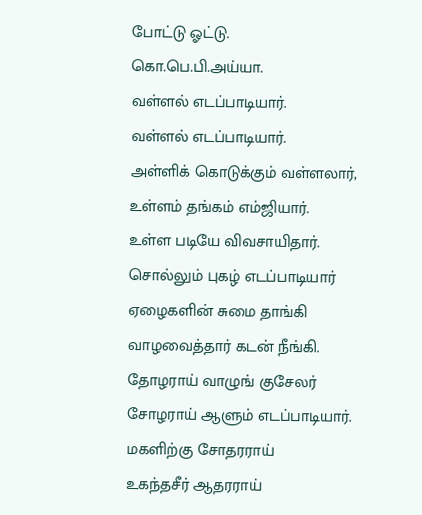போட்டு ஓட்டு.
கொ.பெ.பி.அய்யா.
வள்ளல் எடப்பாடியார்.
வள்ளல் எடப்பாடியார்.
அள்ளிக் கொடுக்கும் வள்ளலார்,
உள்ளம் தங்கம் எம்ஜியார்.
உள்ள படியே விவசாயிதார்.
சொல்லும் புகழ் எடப்பாடியார்
ஏழைகளின் சுமை தாங்கி
வாழவைத்தார் கடன் நீங்கி.
தோழராய் வாழுங் குசேலர்
சோழராய் ஆளும் எடப்பாடியார்.
மகளிற்கு சோதரராய்
உகந்தசீர் ஆதரராய்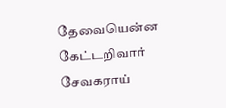தேவையென்ன கேட்டறிவார்
சேவகராய்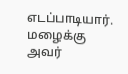எடப்பாடியார்.
மழைக்கு அவர்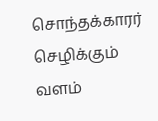சொந்தக்காரர்
செழிக்கும் வளம்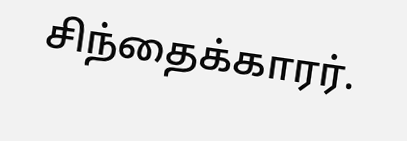சிந்தைக்காரர்.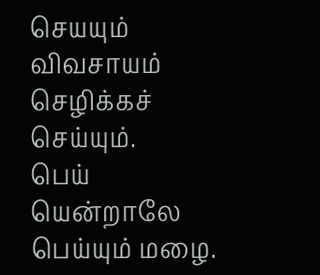செயயும் விவசாயம் செழிக்கச் செய்யும்.
பெய் யென்றாலே பெய்யும் மழை.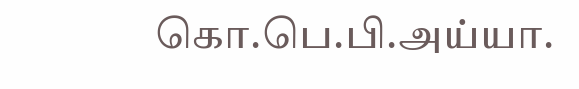கொ.பெ.பி.அய்யா.